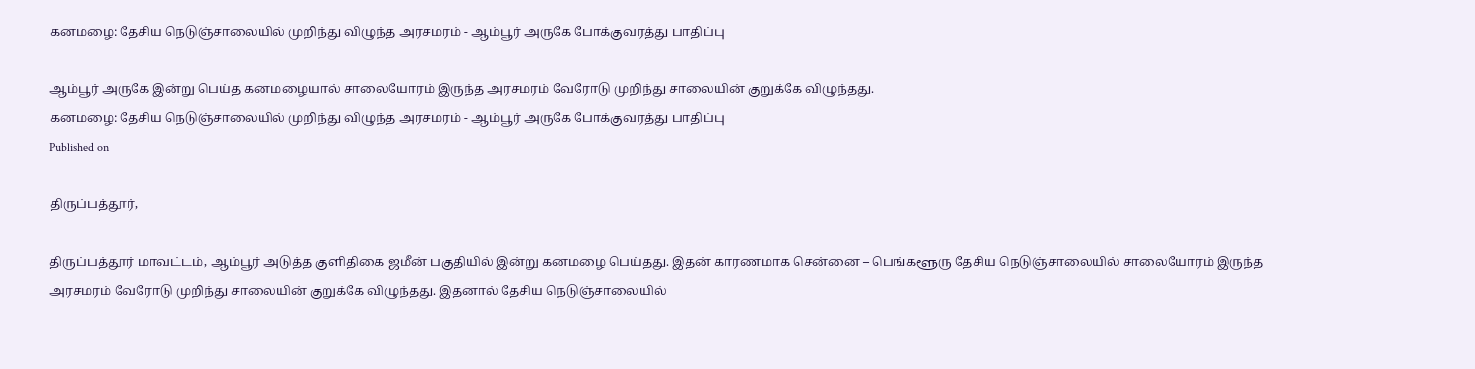கனமழை: தேசிய நெடுஞ்சாலையில் முறிந்து விழுந்த அரசமரம் - ஆம்பூர் அருகே போக்குவரத்து பாதிப்பு

ஆம்பூர் அருகே இன்று பெய்த கனமழையால் சாலையோரம் இருந்த அரசமரம் வேரோடு முறிந்து சாலையின் குறுக்கே விழுந்தது.
கனமழை: தேசிய நெடுஞ்சாலையில் முறிந்து விழுந்த அரசமரம் - ஆம்பூர் அருகே போக்குவரத்து பாதிப்பு
Published on

திருப்பத்தூர்,

திருப்பத்தூர் மாவட்டம், ஆம்பூர் அடுத்த குளிதிகை ஜமீன் பகுதியில் இன்று கனமழை பெய்தது. இதன் காரணமாக சென்னை – பெங்களூரு தேசிய நெடுஞ்சாலையில் சாலையோரம் இருந்த அரசமரம் வேரோடு முறிந்து சாலையின் குறுக்கே விழுந்தது. இதனால் தேசிய நெடுஞ்சாலையில்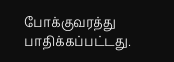போக்குவரத்து பாதிக்கப்பட்டது.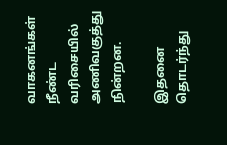வாகனங்கள் நீண்ட வரிசையில் அணிவகுத்து நின்றன.

இதனை தொடர்ந்து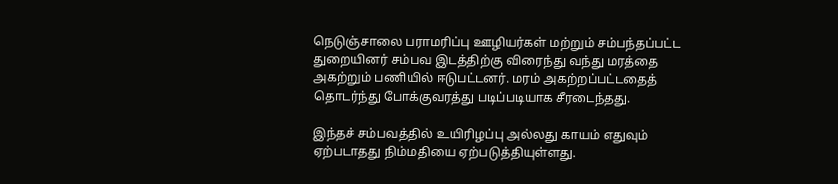நெடுஞ்சாலை பராமரிப்பு ஊழியர்கள் மற்றும் சம்பந்தப்பட்ட துறையினர் சம்பவ இடத்திற்கு விரைந்து வந்து மரத்தை அகற்றும் பணியில் ஈடுபட்டனர். மரம் அகற்றப்பட்டதைத் தொடர்ந்து போக்குவரத்து படிப்படியாக சீரடைந்தது.

இந்தச் சம்பவத்தில் உயிரிழப்பு அல்லது காயம் எதுவும் ஏற்படாதது நிம்மதியை ஏற்படுத்தியுள்ளது.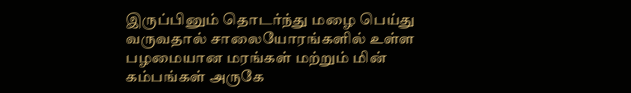இருப்பினும் தொடர்ந்து மழை பெய்து வருவதால் சாலையோரங்களில் உள்ள பழமையான மரங்கள் மற்றும் மின் கம்பங்கள் அருகே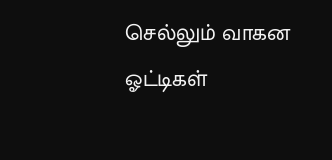செல்லும் வாகன ஓட்டிகள்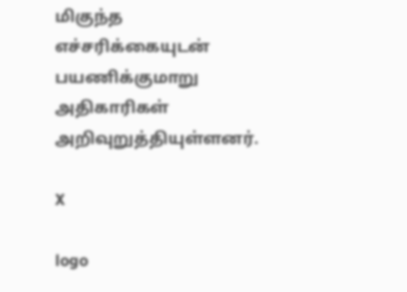மிகுந்த எச்சரிக்கையுடன் பயணிக்குமாறு அதிகாரிகள் அறிவுறுத்தியுள்ளனர்.

X

logo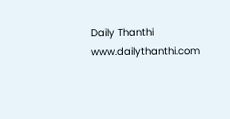Daily Thanthi
www.dailythanthi.com